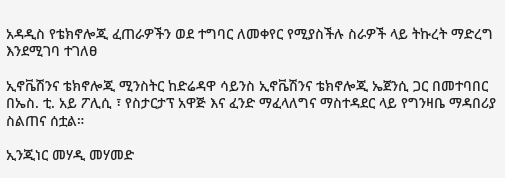አዳዲስ የቴክኖሎጂ ፈጠራዎችን ወደ ተግባር ለመቀየር የሚያስችሉ ስራዎች ላይ ትኩረት ማድረግ እንደሚገባ ተገለፀ

ኢኖቬሽንና ቴክኖሎጂ ሚንስትር ከድሬዳዋ ሳይንስ ኢኖቬሽንና ቴክኖሎጂ ኤጀንሲ ጋር በመተባበር በኤስ. ቲ. አይ ፖሊሲ ፣ የስታርታፕ አዋጅ እና ፈንድ ማፈላለግና ማስተዳደር ላይ የግንዛቤ ማዳበሪያ ስልጠና ሰቷል።

ኢንጂነር መሃዲ መሃመድ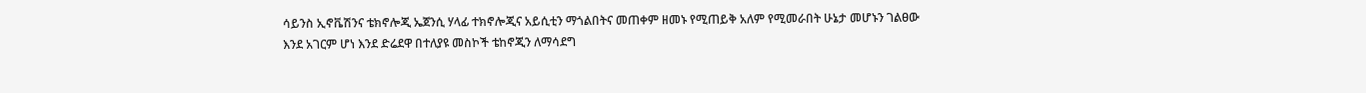ሳይንስ ኢኖቬሽንና ቴክኖሎጂ ኤጀንሲ ሃላፊ ተክኖሎጂና አይሲቲን ማጎልበትና መጠቀም ዘመኑ የሚጠይቅ አለም የሚመራበት ሁኔታ መሆኑን ገልፀው እንደ አገርም ሆነ እንደ ድሬደዋ በተለያዩ መስኮች ቴከኖጂን ለማሳደግ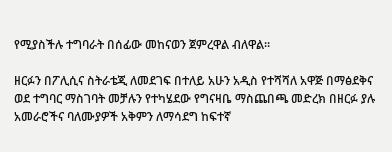የሚያስችሉ ተግባራት በሰፊው መከናወን ጀምረዋል ብለዋል።

ዘርፉን በፖሊሲና ስትራቴጂ ለመደገፍ በተለይ አሁን አዲስ የተሻሻለ አዋጅ በማፅደቅና ወደ ተግባር ማስገባት መቻሉን የተካሄደው የግናዛቤ ማስጨበጫ መድረክ በዘርፉ ያሉ አመራሮችና ባለሙያዎች አቅምን ለማሳደግ ከፍተኛ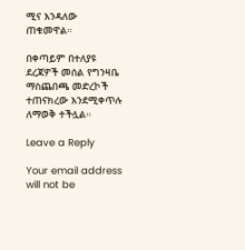ሚና እንዳለው ጠቁመዋል።

በቀጣይም በተለያዩ ደረጃዎች መሰል የግንዛቤ ማስጨበጫ መድረኮች ተጠናክረው እንደሚቀጥሉ ለማወቅ ተችሏል።

Leave a Reply

Your email address will not be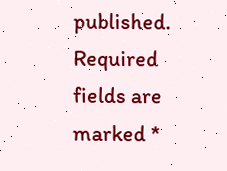published. Required fields are marked *